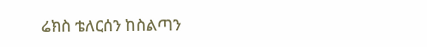ሬክስ ቴለርሰን ከስልጣን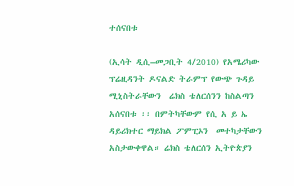ተሰናበቱ

(ኢሳት ዲሲ–መጋቢት 4/2010) የአሜሪካው ፕሬዚዳንት ዶናልድ ትራምፕ የውጭ ጉዳይ  ሚኒስትራቸውን  ሬክስ ቴለርሰንን ከስልጣን አሰናበቱ ፡፡ በምትካቸውም የሲ አ ይ ኤ ዳይሪክተር ማይክል ፖምፒኦን  መተካታቸውን አስታውቀዋል። ሬክስ ቴለርሰን ኢትዮጵያን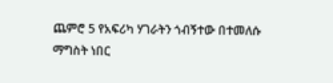ጨምሮ 5 የአፍሪካ ሃገራትን ጎብኝተው በተመለሱ ማግስት ነበር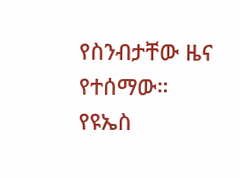የስንብታቸው ዜና የተሰማው። የዩኤስ